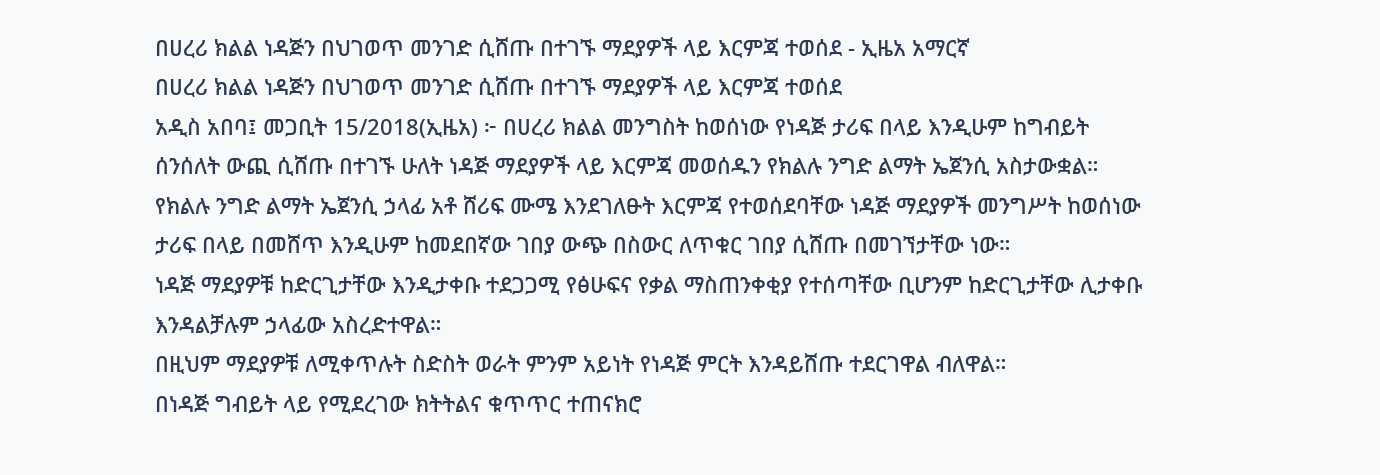በሀረሪ ክልል ነዳጅን በህገወጥ መንገድ ሲሸጡ በተገኙ ማደያዎች ላይ እርምጃ ተወሰደ - ኢዜአ አማርኛ
በሀረሪ ክልል ነዳጅን በህገወጥ መንገድ ሲሸጡ በተገኙ ማደያዎች ላይ እርምጃ ተወሰደ
አዲስ አበባ፤ መጋቢት 15/2018(ኢዜአ) ፦ በሀረሪ ክልል መንግስት ከወሰነው የነዳጅ ታሪፍ በላይ እንዲሁም ከግብይት ሰንሰለት ውጪ ሲሸጡ በተገኙ ሁለት ነዳጅ ማደያዎች ላይ እርምጃ መወሰዱን የክልሉ ንግድ ልማት ኤጀንሲ አስታውቋል።
የክልሉ ንግድ ልማት ኤጀንሲ ኃላፊ አቶ ሸሪፍ ሙሜ እንደገለፁት እርምጃ የተወሰደባቸው ነዳጅ ማደያዎች መንግሥት ከወሰነው ታሪፍ በላይ በመሸጥ እንዲሁም ከመደበኛው ገበያ ውጭ በስውር ለጥቁር ገበያ ሲሸጡ በመገኘታቸው ነው።
ነዳጅ ማደያዎቹ ከድርጊታቸው እንዲታቀቡ ተደጋጋሚ የፅሁፍና የቃል ማስጠንቀቂያ የተሰጣቸው ቢሆንም ከድርጊታቸው ሊታቀቡ እንዳልቻሉም ኃላፊው አስረድተዋል።
በዚህም ማደያዎቹ ለሚቀጥሉት ስድስት ወራት ምንም አይነት የነዳጅ ምርት እንዳይሸጡ ተደርገዋል ብለዋል።
በነዳጅ ግብይት ላይ የሚደረገው ክትትልና ቁጥጥር ተጠናክሮ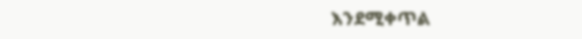እንደሚቀጥል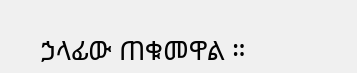ኃላፊው ጠቁመዋል ።